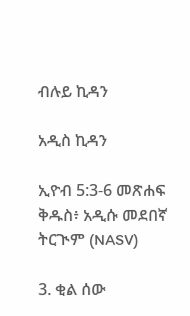ብሉይ ኪዳን

አዲስ ኪዳን

ኢዮብ 5:3-6 መጽሐፍ ቅዱስ፥ አዲሱ መደበኛ ትርጒም (NASV)

3. ቂል ሰው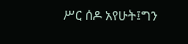ሥር ሰዶ አየሁት፤ግን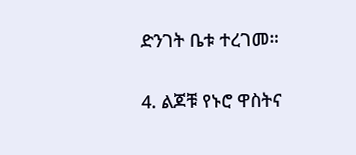ድንገት ቤቱ ተረገመ።

4. ልጆቹ የኑሮ ዋስትና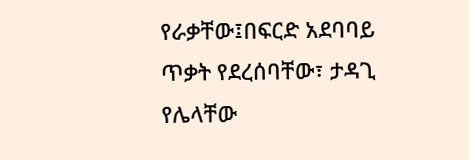የራቃቸው፤በፍርድ አደባባይ ጥቃት የደረሰባቸው፣ ታዳጊ የሌላቸው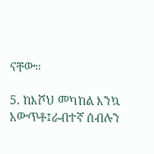ናቸው።

5. ከእሾህ መካከል እንኳ አውጥቶ፤ራብተኛ ሰብሉን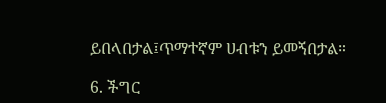ይበላበታል፤ጥማተኛም ሀብቱን ይመኝበታል።

6. ችግር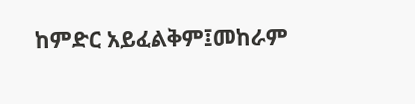ከምድር አይፈልቅም፤መከራም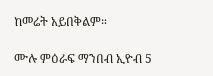ከመሬት አይበቅልም።

ሙሉ ምዕራፍ ማንበብ ኢዮብ 5